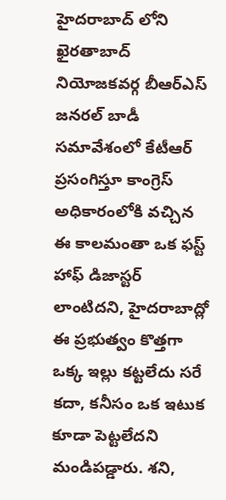హైదరాబాద్ లోని ఖైరతాబాద్ నియోజకవర్గ బీఆర్ఎస్ జనరల్ బాడీ సమావేశంలో కేటీఆర్ ప్రసంగిస్తూ కాంగ్రెస్ అధికారంలోకి వచ్చిన ఈ కాలమంతా ఒక ఫస్ట్ హాఫ్ డిజాస్టర్ లాంటిదని, హైదరాబాద్లో ఈ ప్రభుత్వం కొత్తగా ఒక్క ఇల్లు కట్టలేదు సరే కదా, కనీసం ఒక ఇటుక కూడా పెట్టలేదని మండిపడ్డారు. శని,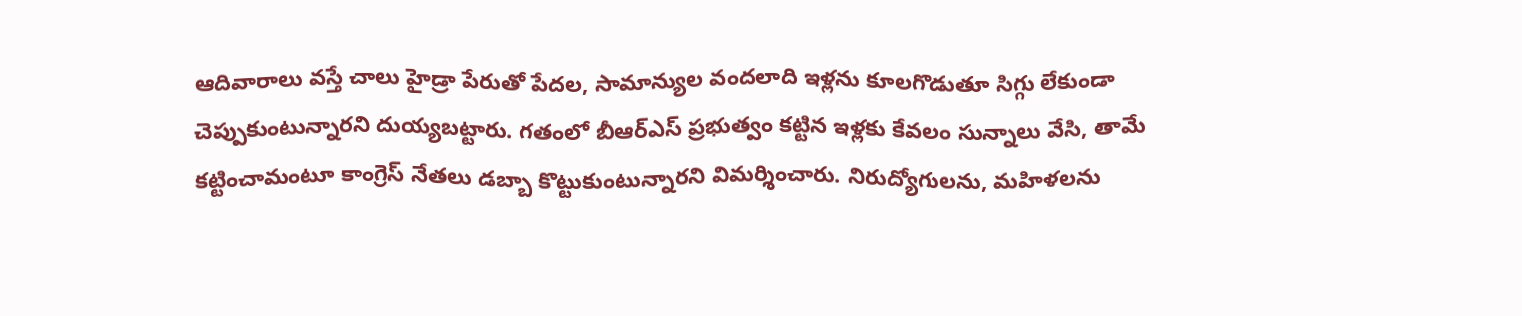ఆదివారాలు వస్తే చాలు హైడ్రా పేరుతో పేదల, సామాన్యుల వందలాది ఇళ్లను కూలగొడుతూ సిగ్గు లేకుండా చెప్పుకుంటున్నారని దుయ్యబట్టారు. గతంలో బీఆర్ఎస్ ప్రభుత్వం కట్టిన ఇళ్లకు కేవలం సున్నాలు వేసి, తామే కట్టించామంటూ కాంగ్రెస్ నేతలు డబ్బా కొట్టుకుంటున్నారని విమర్శించారు. నిరుద్యోగులను, మహిళలను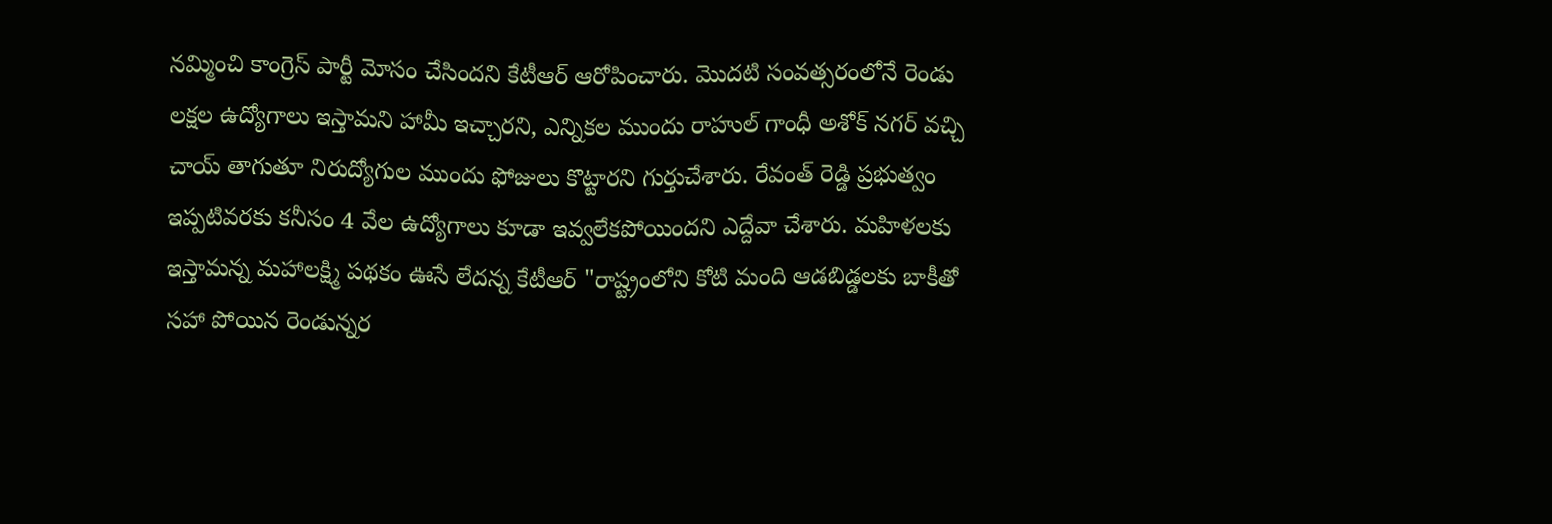నమ్మించి కాంగ్రెస్ పార్టీ మోసం చేసిందని కేటీఆర్ ఆరోపించారు. మొదటి సంవత్సరంలోనే రెండు లక్షల ఉద్యోగాలు ఇస్తామని హామీ ఇచ్చారని, ఎన్నికల ముందు రాహుల్ గాంధీ అశోక్ నగర్ వచ్చి చాయ్ తాగుతూ నిరుద్యోగుల ముందు ఫోజులు కొట్టారని గుర్తుచేశారు. రేవంత్ రెడ్డి ప్రభుత్వం ఇప్పటివరకు కనీసం 4 వేల ఉద్యోగాలు కూడా ఇవ్వలేకపోయిందని ఎద్దేవా చేశారు. మహిళలకు ఇస్తామన్న మహాలక్ష్మి పథకం ఊసే లేదన్న కేటీఆర్ "రాష్ట్రంలోని కోటి మంది ఆడబిడ్డలకు బాకీతో సహా పోయిన రెండున్నర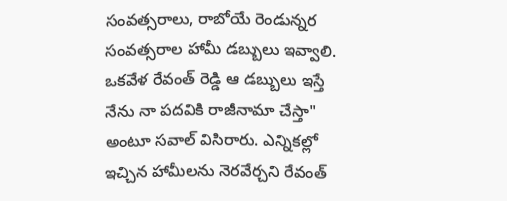సంవత్సరాలు, రాబోయే రెండున్నర సంవత్సరాల హామీ డబ్బులు ఇవ్వాలి. ఒకవేళ రేవంత్ రెడ్డి ఆ డబ్బులు ఇస్తే నేను నా పదవికి రాజీనామా చేస్తా" అంటూ సవాల్ విసిరారు. ఎన్నికల్లో ఇచ్చిన హామీలను నెరవేర్చని రేవంత్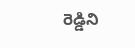రెడ్డిని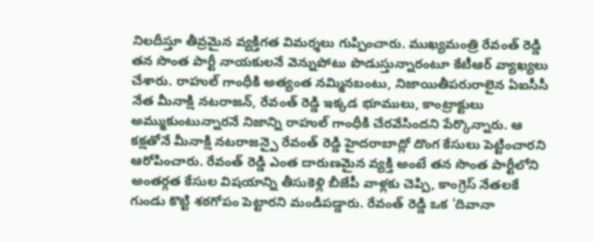నిలదీస్తూ తీవ్రమైన వ్యక్తిగత విమర్శలు గుప్పించారు. ముఖ్యమంత్రి రేవంత్ రెడ్డి తన సొంత పార్టీ నాయకులనే వెన్నుపోటు పొడుస్తున్నారంటూ కేటీఆర్ వ్యాఖ్యలు చేశారు. రాహుల్ గాంధీకి అత్యంత నమ్మినబంటు, నిజాయితీపరురాలైన ఏఐసీసీ నేత మీనాక్షి నటరాజన్, రేవంత్ రెడ్డి ఇక్కడ భూములు, కాంట్రాక్టులు అమ్ముకుంటున్నారనే నిజాన్ని రాహుల్ గాంధీకి చేరవేసిందని పేర్కొన్నారు. ఆ కక్షతోనే మీనాక్షి నటరాజన్పై రేవంత్ రెడ్డి హైదరాబాద్లో దొంగ కేసులు పెట్టించారని ఆరోపించారు. రేవంత్ రెడ్డి ఎంత దారుణమైన వ్యక్తి అంటే తన సొంత పార్టీలోని అంతర్గత కేసుల విషయాన్ని తీసుకెళ్లి బీజేపీ వాళ్లకు చెప్పి, కాంగ్రెస్ నేతలకే గుండు కొట్టి శఠగోపం పెట్టారని మండిపడ్డారు. రేవంత్ రెడ్డి ఒక 'దివానా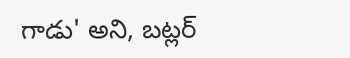గాడు' అని, బట్లర్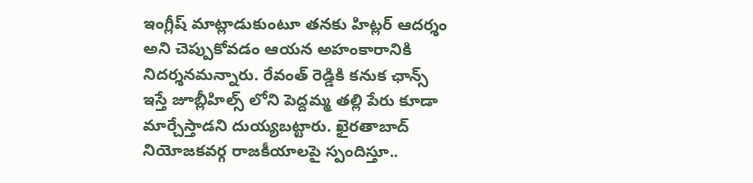ఇంగ్లీష్ మాట్లాడుకుంటూ తనకు హిట్లర్ ఆదర్శం అని చెప్పుకోవడం ఆయన అహంకారానికి నిదర్శనమన్నారు. రేవంత్ రెడ్డికి కనుక ఛాన్స్ ఇస్తే జూబ్లీహిల్స్ లోని పెద్దమ్మ తల్లి పేరు కూడా మార్చేస్తాడని దుయ్యబట్టారు. ఖైరతాబాద్ నియోజకవర్గ రాజకీయాలపై స్పందిస్తూ..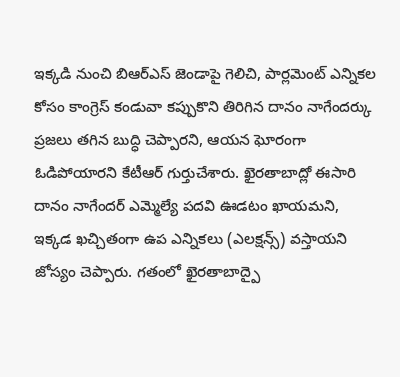ఇక్కడి నుంచి బిఆర్ఎస్ జెండాపై గెలిచి, పార్లమెంట్ ఎన్నికల కోసం కాంగ్రెస్ కండువా కప్పుకొని తిరిగిన దానం నాగేందర్కు ప్రజలు తగిన బుద్ధి చెప్పారని, ఆయన ఘోరంగా ఓడిపోయారని కేటీఆర్ గుర్తుచేశారు. ఖైరతాబాద్లో ఈసారి దానం నాగేందర్ ఎమ్మెల్యే పదవి ఊడటం ఖాయమని, ఇక్కడ ఖచ్చితంగా ఉప ఎన్నికలు (ఎలక్షన్స్) వస్తాయని జోస్యం చెప్పారు. గతంలో ఖైరతాబాద్పై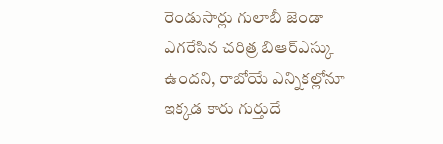రెండుసార్లు గులాబీ జెండా ఎగరేసిన చరిత్ర బిఆర్ఎస్కు ఉందని, రాబోయే ఎన్నికల్లోనూ ఇక్కడ కారు గుర్తుదే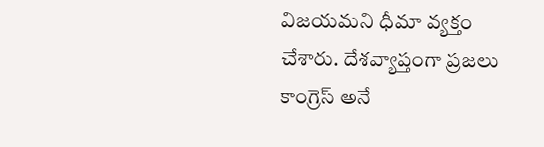విజయమని ధీమా వ్యక్తం చేశారు. దేశవ్యాప్తంగా ప్రజలు కాంగ్రెస్ అనే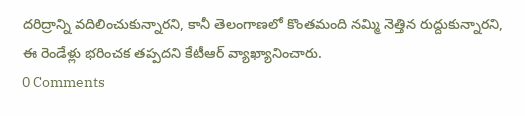దరిద్రాన్ని వదిలించుకున్నారని, కానీ తెలంగాణలో కొంతమంది నమ్మి నెత్తిన రుద్దుకున్నారని, ఈ రెండేళ్లు భరించక తప్పదని కేటీఆర్ వ్యాఖ్యానించారు.
0 Comments